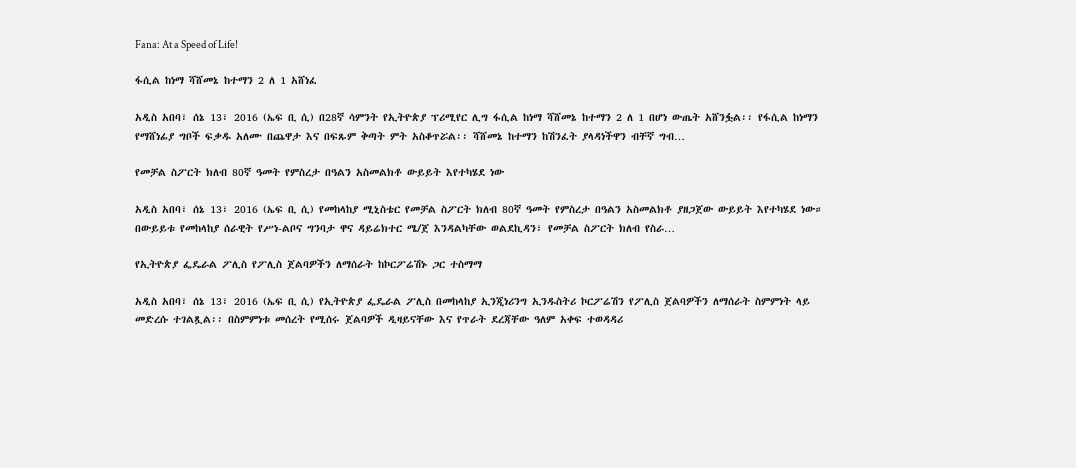Fana: At a Speed of Life!

ፋሲል ከነማ ሻሸመኔ ከተማን 2 ለ 1 አሸነፈ

አዲስ አበባ፣ ሰኔ 13፣ 2016 (ኤፍ ቢ ሲ) በ28ኛ ሳምንት የኢትዮጵያ ፕሪሚየር ሊግ ፋሲል ከነማ ሻሸመኔ ከተማን 2 ለ 1 በሆነ ውጤት አሸንፏል፡፡ የፋሲል ከነማን የማሸነፊያ ግቦች ፍቃዱ አለሙ በጨዋታ እና በፍጹም ቅጣት ምት አስቆጥሯል፡፡ ሻሸመኔ ከተማን ከሽንፈት ያላዳነችዋን ብቸኛ ግብ…

የመቻል ስፖርት ክለብ 80ኛ ዓመት የምስረታ በዓልን አስመልክቶ ውይይት እየተካሄደ ነው

አዲስ አበባ፣ ሰኔ 13፣ 2016 (ኤፍ ቢ ሲ) የመከላከያ ሚኒስቴር የመቻል ስፖርት ክለብ 80ኛ ዓመት የምስረታ በዓልን አስመልክቶ ያዘጋጀው ውይይት እየተካሄደ ነው። በውይይቱ የመከላከያ ሰራዊት የሥነ-ልቦና ግንባታ ዋና ዳይሬክተር ሜ/ጀ እንዳልካቸው ወልደኪዳን፣ የመቻል ስፖርት ክለብ የስራ…

የኢትዮጵያ ፌዴራል ፖሊስ የፖሊስ ጀልባዎችን ለማሰራት ከኮርፖሬሽኑ ጋር ተስማማ

አዲስ አበባ፣ ሰኔ 13፣ 2016 (ኤፍ ቢ ሲ) የኢትዮጵያ ፌዴራል ፖሊስ በመከላከያ ኢንጂነሪንግ ኢንዱስትሪ ኮርፖሬሽን የፖሊስ ጀልባዎችን ለማሰራት ስምምነት ላይ መድረሱ ተገልጿል፡፡ በስምምነቱ መሰረት የሚሰሩ ጀልባዎች ዲዛይናቸው እና የጥራት ደረጃቸው ዓለም አቀፍ ተወዳዳሪ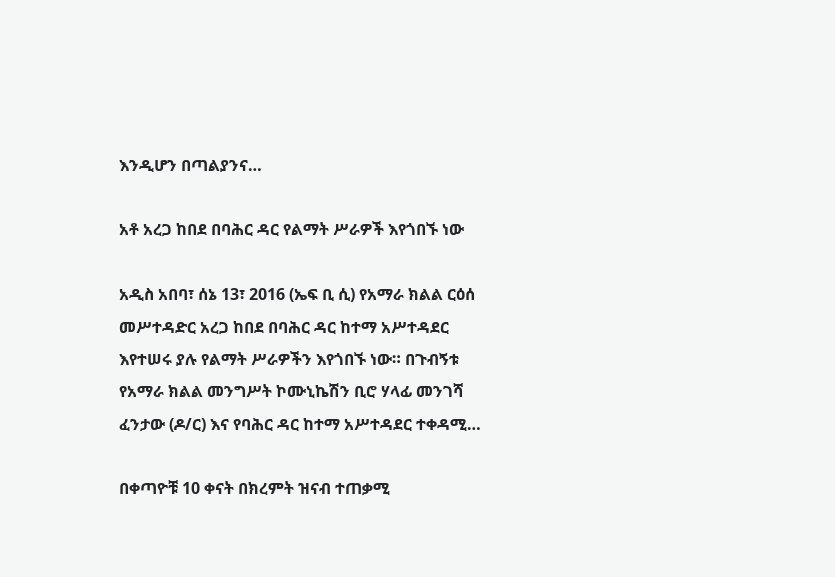እንዲሆን በጣልያንና…

አቶ አረጋ ከበደ በባሕር ዳር የልማት ሥራዎች እየጎበኙ ነው

አዲስ አበባ፣ ሰኔ 13፣ 2016 (ኤፍ ቢ ሲ) የአማራ ክልል ርዕሰ መሥተዳድር አረጋ ከበደ በባሕር ዳር ከተማ አሥተዳደር እየተሠሩ ያሉ የልማት ሥራዎችን እየጎበኙ ነው። በጉብኝቱ የአማራ ክልል መንግሥት ኮሙኒኬሽን ቢሮ ሃላፊ መንገሻ ፈንታው (ዶ/ር) እና የባሕር ዳር ከተማ አሥተዳደር ተቀዳሚ…

በቀጣዮቹ 10 ቀናት በክረምት ዝናብ ተጠቃሚ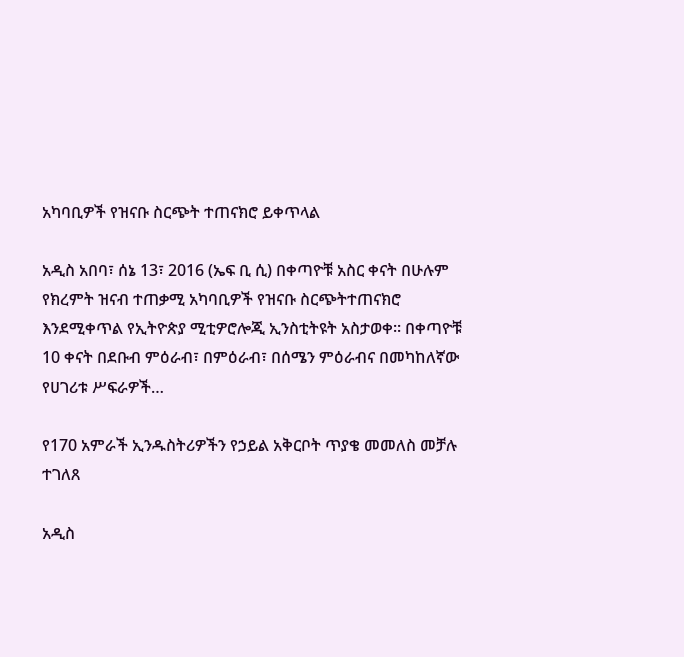አካባቢዎች የዝናቡ ስርጭት ተጠናክሮ ይቀጥላል

አዲስ አበባ፣ ሰኔ 13፣ 2016 (ኤፍ ቢ ሲ) በቀጣዮቹ አስር ቀናት በሁሉም የክረምት ዝናብ ተጠቃሚ አካባቢዎች የዝናቡ ስርጭትተጠናክሮ እንደሚቀጥል የኢትዮጵያ ሚቲዎሮሎጂ ኢንስቲትዩት አስታወቀ፡፡ በቀጣዮቹ 10 ቀናት በደቡብ ምዕራብ፣ በምዕራብ፣ በሰሜን ምዕራብና በመካከለኛው የሀገሪቱ ሥፍራዎች…

የ170 አምራች ኢንዱስትሪዎችን የኃይል አቅርቦት ጥያቄ መመለስ መቻሉ ተገለጸ

አዲስ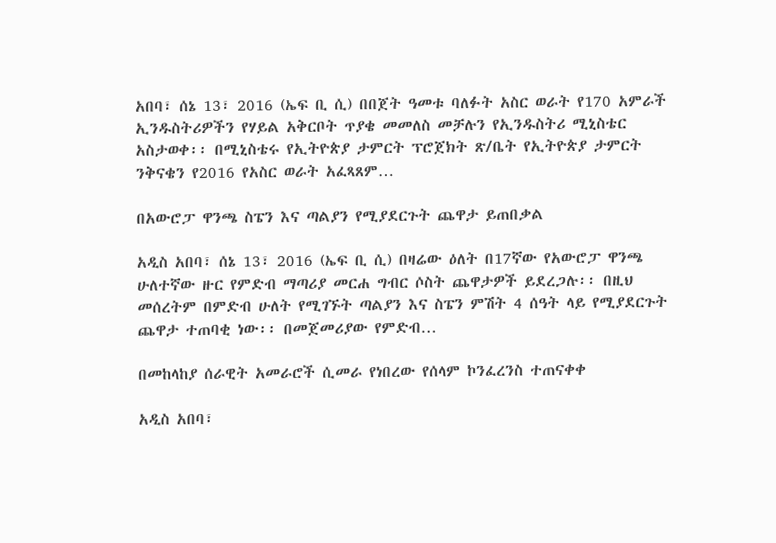አበባ፣ ሰኔ 13፣ 2016 (ኤፍ ቢ ሲ) በበጀት ዓመቱ ባለፉት አስር ወራት የ170 አምራች ኢንዱስትሪዎችን የሃይል አቅርቦት ጥያቄ መመለስ መቻሉን የኢንዱስትሪ ሚኒስቴር አስታወቀ፡፡ በሚኒስቴሩ የኢትዮጵያ ታምርት ፕሮጀክት ጽ/ቤት የኢትዮጵያ ታምርት ንቅናቄን የ2016 የአስር ወራት አፈጻጸም…

በአውሮፓ ዋንጫ ስፔን እና ጣልያን የሚያደርጉት ጨዋታ ይጠበቃል

አዲስ አበባ፣ ሰኔ 13፣ 2016 (ኤፍ ቢ ሲ) በዛሬው ዕለት በ17ኛው የአውሮፓ ዋንጫ ሁለተኛው ዙር የምድብ ማጣሪያ መርሐ ግብር ሶስት ጨዋታዎች ይደረጋሉ፡፡ በዚህ መሰረትም በምድብ ሁለት የሚገኙት ጣልያን እና ስፔን ምሽት 4 ሰዓት ላይ የሚያደርጉት ጨዋታ ተጠባቂ ነው፡፡ በመጀመሪያው የምድብ…

በመከላከያ ሰራዊት አመራሮች ሲመራ የነበረው የሰላም ኮንፈረንስ ተጠናቀቀ

አዲስ አበባ፣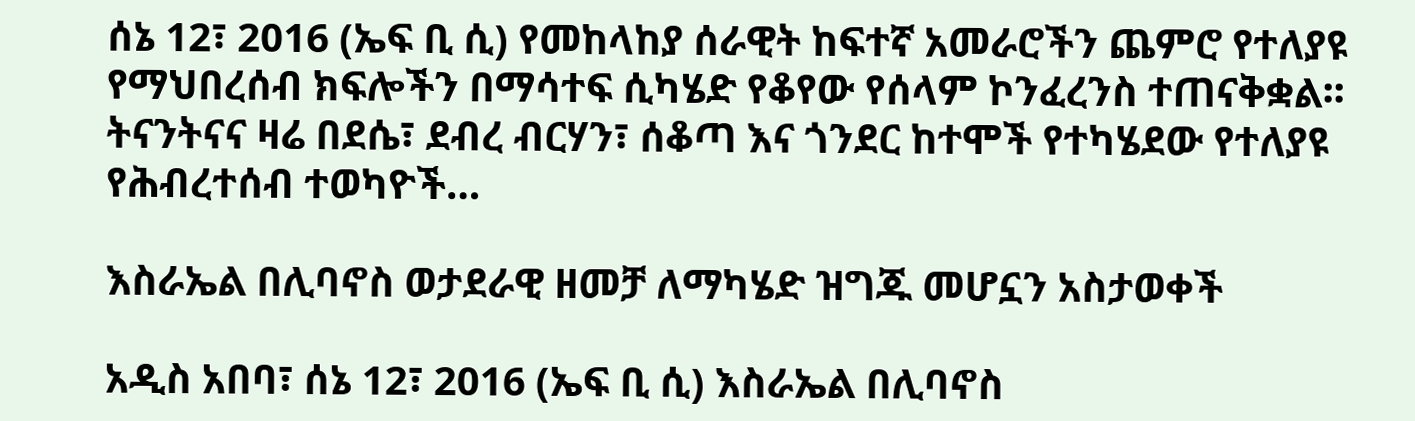ሰኔ 12፣ 2016 (ኤፍ ቢ ሲ) የመከላከያ ሰራዊት ከፍተኛ አመራሮችን ጨምሮ የተለያዩ የማህበረሰብ ክፍሎችን በማሳተፍ ሲካሄድ የቆየው የሰላም ኮንፈረንስ ተጠናቅቋል፡፡ ትናንትናና ዛሬ በደሴ፣ ደብረ ብርሃን፣ ሰቆጣ እና ጎንደር ከተሞች የተካሄደው የተለያዩ የሕብረተሰብ ተወካዮች…

እስራኤል በሊባኖስ ወታደራዊ ዘመቻ ለማካሄድ ዝግጁ መሆኗን አስታወቀች

አዲስ አበባ፣ ሰኔ 12፣ 2016 (ኤፍ ቢ ሲ) እስራኤል በሊባኖስ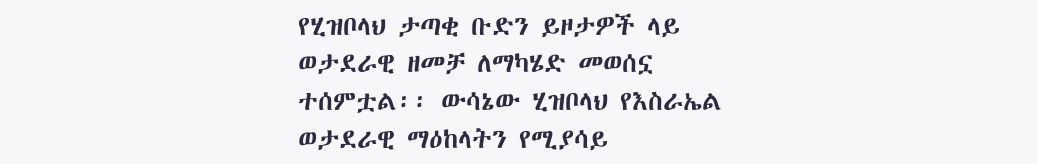የሂዝቦላህ ታጣቂ ቡድን ይዞታዎች ላይ ወታደራዊ ዘመቻ ለማካሄድ መወሰኗ ተሰምቷል፡፡ ውሳኔው ሂዝቦላህ የእስራኤል ወታደራዊ ማዕከላትን የሚያሳይ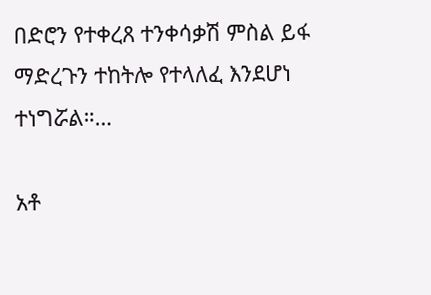በድሮን የተቀረጸ ተንቀሳቃሽ ምስል ይፋ ማድረጉን ተከትሎ የተላለፈ እንደሆነ ተነግሯል።…

አቶ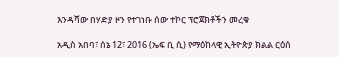እንዳሻው በሃድያ ዞን የተገነቡ ሰው ተኮር ፕሮጀክቶችን መረቁ

አዲስ አበባ፣ ሰኔ 12፣ 2016 (ኤፍ ቢ ሲ) የማዕከላዊ ኢትዮጵያ ክልል ርዕሰ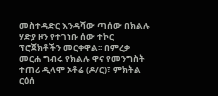መስተዳድር እንዳሻው ጣሰው በክልሉ ሃድያ ዞን የተገነቡ ሰው ተኮር ፕሮጀክቶችን መርቀዋል፡፡ በምረቃ መርሐ ግብሩ የክልሉ ዋና የመንግስት ተጠሪ ዲላሞ ኦቶሬ (ዶ/ር)፣ ምክትል ርዕሰ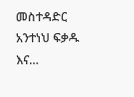መስተዳድር አንተነህ ፍቃዱ እና…